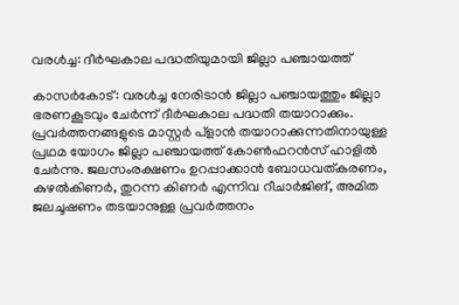വരള്‍ച്ച: ദീര്‍ഘകാല പദ്ധതിയുമായി ജില്ലാ പഞ്ചായത്ത്

കാസര്‍കോട്: വരള്‍ച്ച നേരിടാന്‍ ജില്ലാ പഞ്ചായത്തും ജില്ലാ ഭരണകൂടവും ചേര്‍ന്ന് ദീര്‍ഘകാല പദ്ധതി തയാറാക്കും. പ്രവര്‍ത്തനങ്ങളുടെ മാസ്റ്റര്‍ പ്ളാന്‍ തയാറാക്കുന്നതിനായുള്ള പ്രഥമ യോഗം ജില്ലാ പഞ്ചായത്ത് കോണ്‍ഫറന്‍സ് ഹാളില്‍ ചേര്‍ന്നു. ജലസംരക്ഷണം ഉറപ്പാക്കാന്‍ ബോധവത്കരണം, കുഴല്‍കിണര്‍, തുറന്ന കിണര്‍ എന്നിവ റീചാര്‍ജിങ്, അമിത ജലചൂഷണം തടയാനുള്ള പ്രവര്‍ത്തനം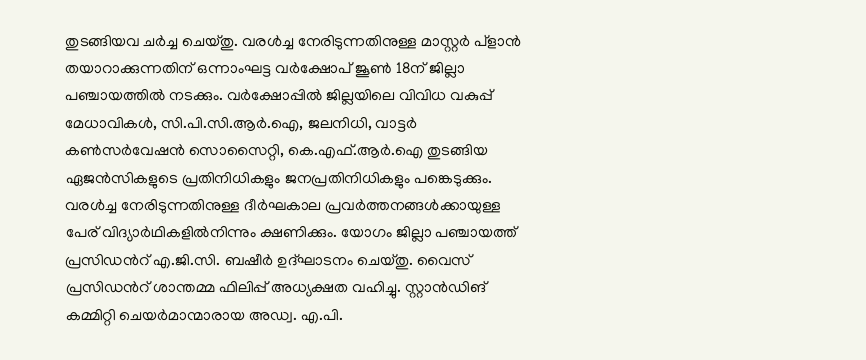തുടങ്ങിയവ ചര്‍ച്ച ചെയ്തു. വരള്‍ച്ച നേരിടുന്നതിനുള്ള മാസ്റ്റര്‍ പ്ളാന്‍ തയാറാക്കുന്നതിന് ഒന്നാംഘട്ട വര്‍ക്ഷോപ് ജൂണ്‍ 18ന് ജില്ലാ പഞ്ചായത്തില്‍ നടക്കും. വര്‍ക്ഷോപ്പില്‍ ജില്ലയിലെ വിവിധ വകുപ്പ് മേധാവികള്‍, സി.പി.സി.ആര്‍.ഐ, ജലനിധി, വാട്ടര്‍ കണ്‍സര്‍വേഷന്‍ സൊസൈറ്റി, കെ.എഫ്.ആര്‍.ഐ തുടങ്ങിയ ഏജന്‍സികളുടെ പ്രതിനിധികളും ജനപ്രതിനിധികളും പങ്കെടുക്കും. വരള്‍ച്ച നേരിടുന്നതിനുള്ള ദീര്‍ഘകാല പ്രവര്‍ത്തനങ്ങള്‍ക്കായുള്ള പേര് വിദ്യാര്‍ഥികളില്‍നിന്നും ക്ഷണിക്കും. യോഗം ജില്ലാ പഞ്ചായത്ത് പ്രസിഡന്‍റ് എ.ജി.സി. ബഷീര്‍ ഉദ്ഘാടനം ചെയ്തു. വൈസ് പ്രസിഡന്‍റ് ശാന്തമ്മ ഫിലിപ്പ് അധ്യക്ഷത വഹിച്ചു. സ്റ്റാന്‍ഡിങ് കമ്മിറ്റി ചെയര്‍മാന്മാരായ അഡ്വ. എ.പി.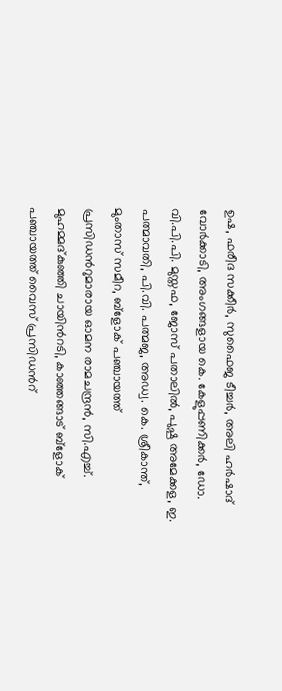ഉഷ, ഫരീദ സക്കീര്‍, സുഫൈജ ടീച്ചര്‍, അലി ഹര്‍ഷാദ് വോര്‍ക്കാടി, അംഗങ്ങളായ കെ. കേളുപ്പണിക്കര്‍, ഡോ. വി.പി.പി. മുസ്തഫ, ജോസ് പതാലില്‍, പുഷ്പ അമേക്കള, ഇ. പത്മാവതി, പി.വി. പത്മജ, അഡ്വ. കെ. ശ്രീകാന്ത്, മുംതാസ് സമീറ, ബ്ളോക് പഞ്ചായത്ത് പ്രസിഡന്‍റുമാരായ ഓമന രാമചന്ദ്രന്‍, സി.എച്ച്. മുഹമ്മദ്കുഞ്ഞി ചായിന്‍റടി, കാഞ്ഞങ്ങാട് ബ്ളോക് പഞ്ചായത്ത് വൈസ് പ്രസിഡന്‍റ്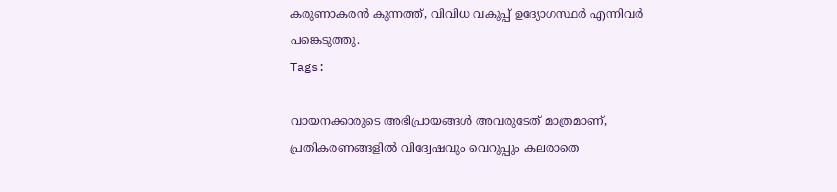കരുണാകരന്‍ കുന്നത്ത്, വിവിധ വകുപ്പ് ഉദ്യോഗസ്ഥര്‍ എന്നിവര്‍ പങ്കെടുത്തു.
Tags:

വായനക്കാരുടെ അഭിപ്രായങ്ങള്‍ അവരുടേത് മാത്രമാണ്, പ്രതികരണങ്ങളിൽ വിദ്വേഷവും വെറുപ്പും കലരാതെ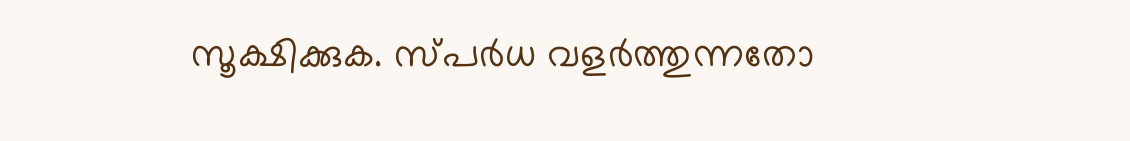സൂക്ഷിക്കുക. സ്പർധ വളർത്തുന്നതോ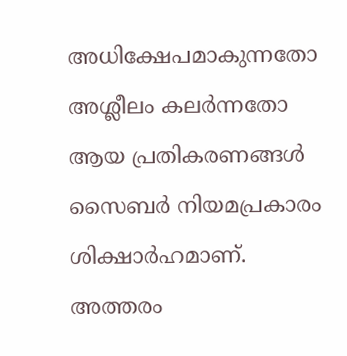അധിക്ഷേപമാകുന്നതോ അശ്ലീലം കലർന്നതോ ആയ പ്രതികരണങ്ങൾ സൈബർ നിയമപ്രകാരം ശിക്ഷാർഹമാണ്. അത്തരം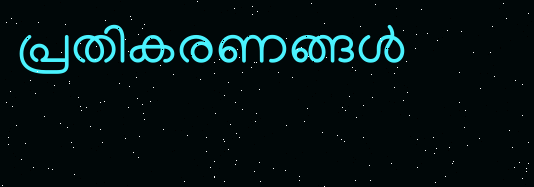പ്രതികരണങ്ങൾ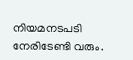നിയമനടപടി നേരിടേണ്ടി വരും.